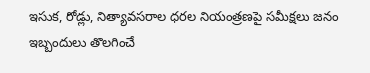ఇసుక, రోడ్లు, నిత్యావసరాల ధరల నియంత్రణపై సమీక్షలు జనం ఇబ్బందులు తొలగించే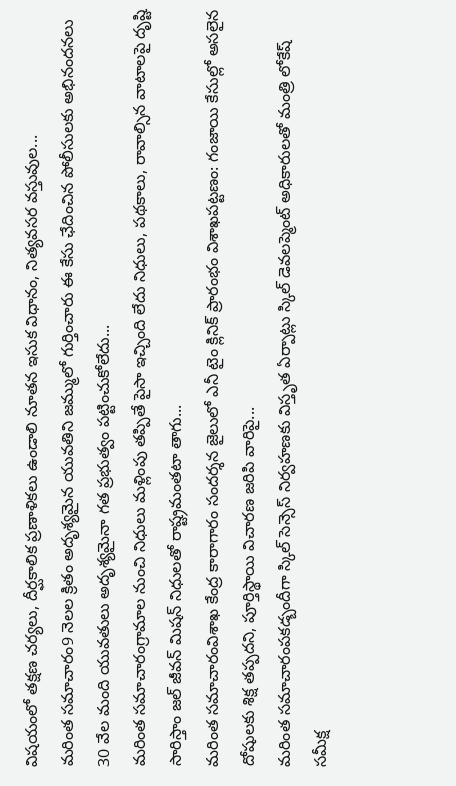విషయంలో తక్షణ చర్యలు, దీర్ఘకాలిక ప్రణాళికలు ఉండాలి నూతన ఇసుక విధానం, నిత్యవసర వస్తువుల...
మరింత సమాచారం9 నెలల క్రితం అదృశ్యమైన యువతిని జమ్ములో గుర్తించారు ఈ కేసు ఛేదించిన పోలీసులకు అభినందనలు 30 వేల మంది యువతులు అదృశ్యమైనా గత ప్రభుత్వం పట్టించుకోలేదు...
మరింత సమాచారంగ్రామాల నుంచి నిధులు మళ్లింపు తప్పితే పైసా ఇచ్చింది లేదు నిధులు, పథకాలు, రావాల్సిన వాటాలపై దృష్టి సారిస్తాం జల్ జీవన్ మిషన్ నిధులతో రాష్ట్రమంతటా తాగు...
మరింత సమాచారంవిశాఖ కేంద్ర కారాగారం సందర్శన జైలులో ఎనీ టైం క్లినిక్ ప్రారంభం విశాఖపట్టణం: గంజాయి కేసుల్లో అసలైన దోషులకు శిక్ష తప్పదని, పూర్తిస్థాయి విచారణ జరిపి వారిపై...
మరింత సమాచారంపకడ్బందీగా స్కిల్ సెన్సెస్ నిర్వహణకు విస్తృత ఏర్పాట్లు స్కిల్ డెవలప్మెంట్ అధికారులతో మంత్రి లోకేష్ సమీక్ష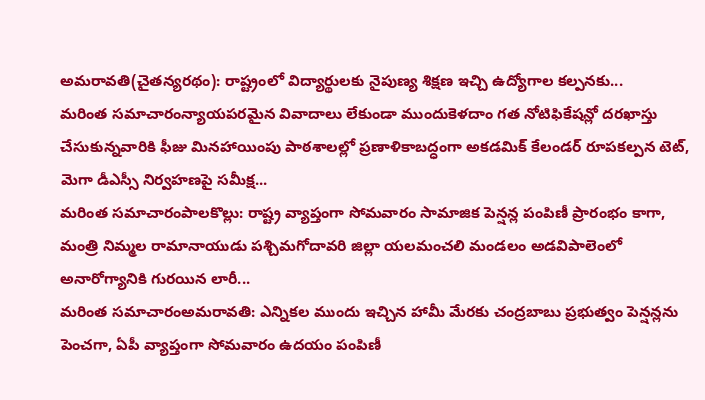అమరావతి(చైతన్యరథం): రాష్ట్రంలో విద్యార్థులకు నైపుణ్య శిక్షణ ఇచ్చి ఉద్యోగాల కల్పనకు...
మరింత సమాచారంన్యాయపరమైన వివాదాలు లేకుండా ముందుకెళదాం గత నోటిఫికేషన్లో దరఖాస్తు చేసుకున్నవారికి ఫీజు మినహాయింపు పాఠశాలల్లో ప్రణాళికాబద్ధంగా అకడమిక్ కేలండర్ రూపకల్పన టెట్, మెగా డీఎస్సీ నిర్వహణపై సమీక్ష...
మరింత సమాచారంపాలకొల్లు: రాష్ట్ర వ్యాప్తంగా సోమవారం సామాజిక పెన్షన్ల పంపిణీ ప్రారంభం కాగా, మంత్రి నిమ్మల రామానాయుడు పశ్చిమగోదావరి జిల్లా యలమంచలి మండలం అడవిపాలెంలో అనారోగ్యానికి గురయిన లారీ...
మరింత సమాచారంఅమరావతి: ఎన్నికల ముందు ఇచ్చిన హామీ మేరకు చంద్రబాబు ప్రభుత్వం పెన్షన్లను పెంచగా, ఏపీ వ్యాప్తంగా సోమవారం ఉదయం పంపిణీ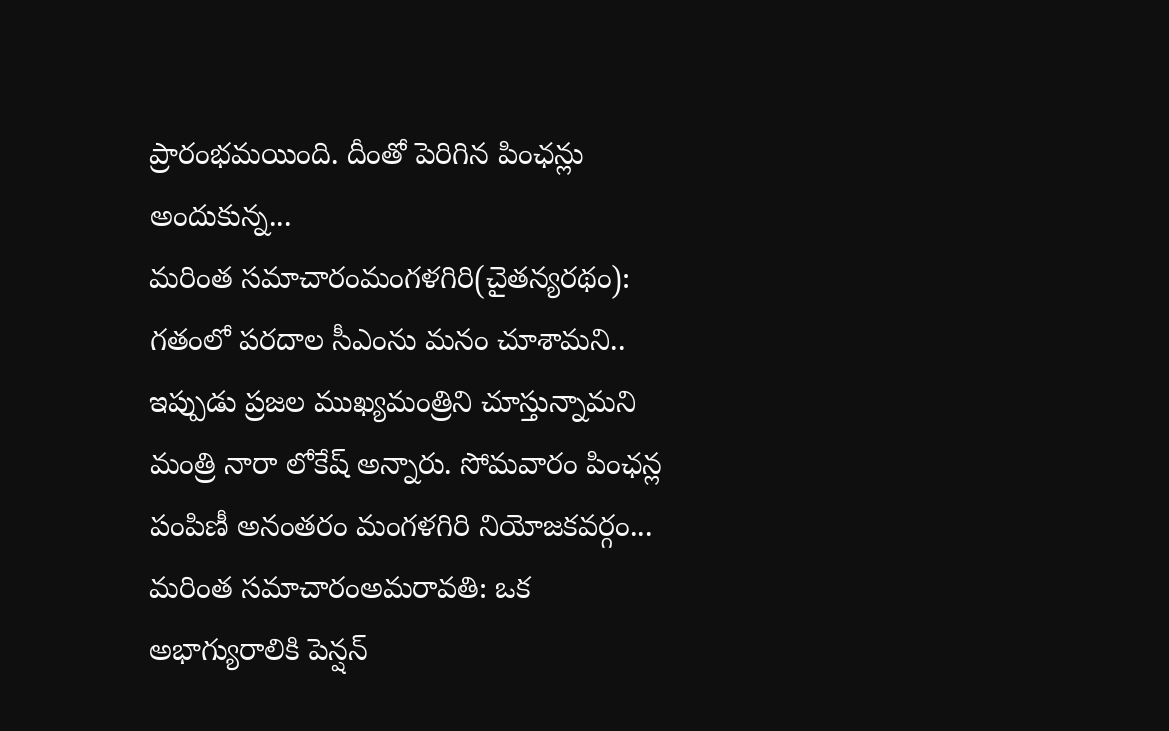ప్రారంభమయింది. దీంతో పెరిగిన పింఛన్లు అందుకున్న...
మరింత సమాచారంమంగళగిరి(చైతన్యరథం): గతంలో పరదాల సీఎంను మనం చూశామని.. ఇప్పుడు ప్రజల ముఖ్యమంత్రిని చూస్తున్నామని మంత్రి నారా లోకేష్ అన్నారు. సోమవారం పింఛన్ల పంపిణీ అనంతరం మంగళగిరి నియోజకవర్గం...
మరింత సమాచారంఅమరావతి: ఒక అభాగ్యురాలికి పెన్షన్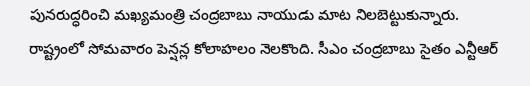పునరుద్ధరించి మఖ్యమంత్రి చంద్రబాబు నాయుడు మాట నిలబెట్టుకున్నారు. రాష్ట్రంలో సోమవారం పెన్షన్ల కోలాహలం నెలకొంది. సీఎం చంద్రబాబు సైతం ఎన్టీఆర్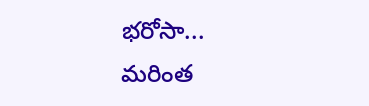భరోసా...
మరింత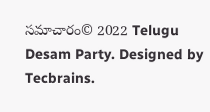సమాచారం© 2022 Telugu Desam Party. Designed by Tecbrains.